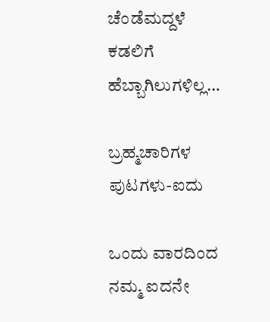ಚೆಂಡೆಮದ್ದಳೆ
ಕಡಲಿಗೆ ಹೆಬ್ಬಾಗಿಲುಗಳಿಲ್ಲ…

ಬ್ರಹ್ಮಚಾರಿಗಳ ಪುಟಗಳು-ಐದು

ಒಂದು ವಾರದಿಂದ ನಮ್ಮ ಐದನೇ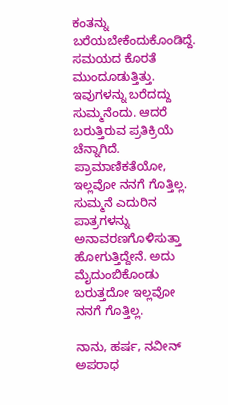ಕಂತನ್ನು ಬರೆಯಬೇಕೆಂದುಕೊಂಡಿದ್ದೆ. ಸಮಯದ ಕೊರತೆ ಮುಂದೂಡುತ್ತಿತ್ತು. ಇವುಗಳನ್ನು ಬರೆದದ್ದು ಸುಮ್ಮನೆಂದು. ಆದರೆ ಬರುತ್ತಿರುವ ಪ್ರತಿಕ್ರಿಯೆ ಚೆನ್ನಾಗಿದೆ. ಪ್ರಾಮಾಣಿಕತೆಯೋ, ಇಲ್ಲವೋ ನನಗೆ ಗೊತ್ತಿಲ್ಲ. ಸುಮ್ಮನೆ ಎದುರಿನ ಪಾತ್ರಗಳನ್ನು ಅನಾವರಣಗೊಳಿಸುತ್ತಾ ಹೋಗುತ್ತಿದ್ದೇನೆ. ಅದು ಮೈದುಂಬಿಕೊಂಡು ಬರುತ್ತದೋ ಇಲ್ಲವೋ ನನಗೆ ಗೊತ್ತಿಲ್ಲ.

ನಾನು, ಹರ್ಷ, ನವೀನ್ ಅಪರಾಧ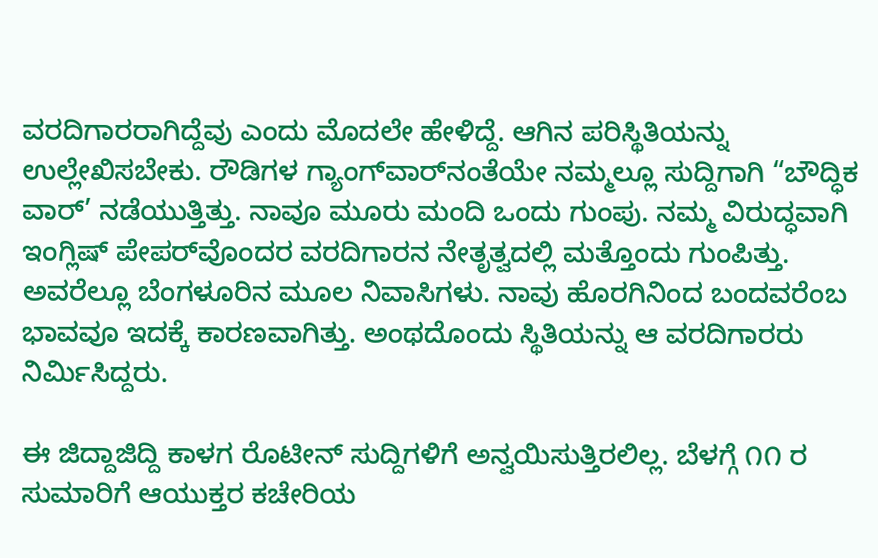ವರದಿಗಾರರಾಗಿದ್ದೆವು ಎಂದು ಮೊದಲೇ ಹೇಳಿದ್ದೆ. ಆಗಿನ ಪರಿಸ್ಥಿತಿಯನ್ನು ಉಲ್ಲೇಖಿಸಬೇಕು. ರೌಡಿಗಳ ಗ್ಯಾಂಗ್‌ವಾರ್‌ನಂತೆಯೇ ನಮ್ಮಲ್ಲೂ ಸುದ್ದಿಗಾಗಿ “ಬೌದ್ಧಿಕ ವಾರ್’ ನಡೆಯುತ್ತಿತ್ತು. ನಾವೂ ಮೂರು ಮಂದಿ ಒಂದು ಗುಂಪು. ನಮ್ಮ ವಿರುದ್ಧವಾಗಿ ಇಂಗ್ಲಿಷ್ ಪೇಪರ್‌ವೊಂದರ ವರದಿಗಾರನ ನೇತೃತ್ವದಲ್ಲಿ ಮತ್ತೊಂದು ಗುಂಪಿತ್ತು. ಅವರೆಲ್ಲೂ ಬೆಂಗಳೂರಿನ ಮೂಲ ನಿವಾಸಿಗಳು. ನಾವು ಹೊರಗಿನಿಂದ ಬಂದವರೆಂಬ ಭಾವವೂ ಇದಕ್ಕೆ ಕಾರಣವಾಗಿತ್ತು. ಅಂಥದೊಂದು ಸ್ಥಿತಿಯನ್ನು ಆ ವರದಿಗಾರರು ನಿರ್ಮಿಸಿದ್ದರು.

ಈ ಜಿದ್ದಾಜಿದ್ದಿ ಕಾಳಗ ರೊಟೀನ್ ಸುದ್ದಿಗಳಿಗೆ ಅನ್ವಯಿಸುತ್ತಿರಲಿಲ್ಲ. ಬೆಳಗ್ಗೆ ೧೧ ರ ಸುಮಾರಿಗೆ ಆಯುಕ್ತರ ಕಚೇರಿಯ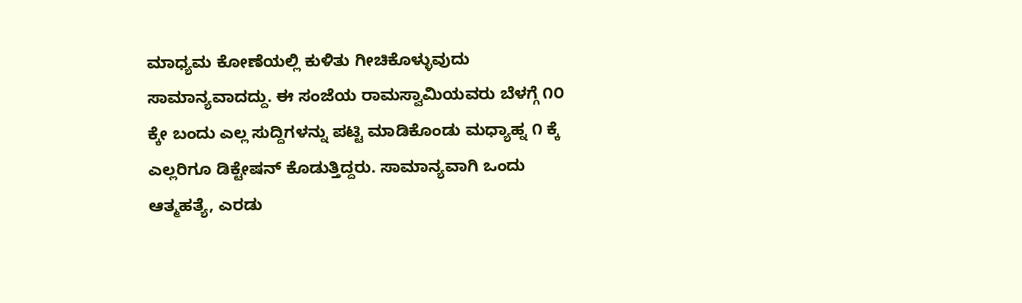ಮಾಧ್ಯಮ ಕೋಣೆಯಲ್ಲಿ ಕುಳಿತು ಗೀಚಿಕೊಳ್ಳುವುದು ಸಾಮಾನ್ಯವಾದದ್ದು. ಈ ಸಂಜೆಯ ರಾಮಸ್ವಾಮಿಯವರು ಬೆಳಗ್ಗೆ ೧೦ ಕ್ಕೇ ಬಂದು ಎಲ್ಲ ಸುದ್ದಿಗಳನ್ನು ಪಟ್ಟಿ ಮಾಡಿಕೊಂಡು ಮಧ್ಯಾಹ್ನ ೧ ಕ್ಕೆ ಎಲ್ಲರಿಗೂ ಡಿಕ್ಟೇಷನ್ ಕೊಡುತ್ತಿದ್ದರು. ಸಾಮಾನ್ಯವಾಗಿ ಒಂದು ಆತ್ಮಹತ್ಯೆ, ಎರಡು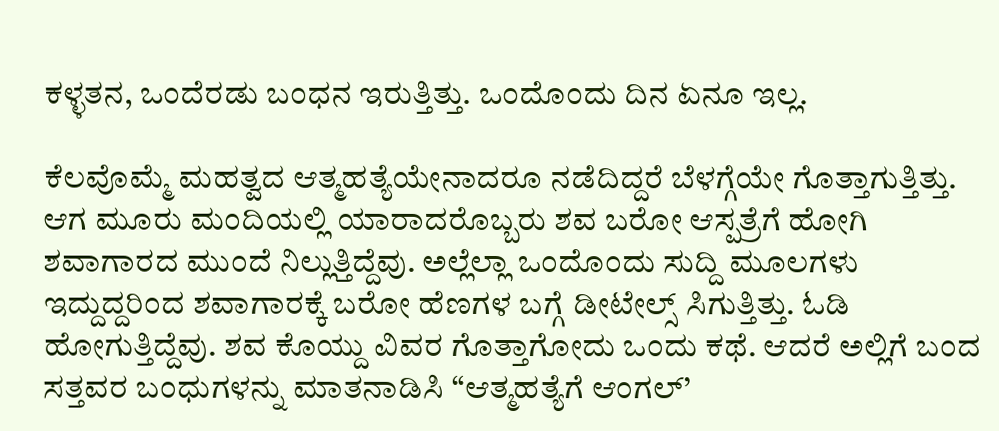ಕಳ್ಳತನ, ಒಂದೆರಡು ಬಂಧನ ಇರುತ್ತಿತ್ತು. ಒಂದೊಂದು ದಿನ ಏನೂ ಇಲ್ಲ.

ಕೆಲವೊಮ್ಮೆ ಮಹತ್ವದ ಆತ್ಮಹತ್ಯೆಯೇನಾದರೂ ನಡೆದಿದ್ದರೆ ಬೆಳಗ್ಗೆಯೇ ಗೊತ್ತಾಗುತ್ತಿತ್ತು. ಆಗ ಮೂರು ಮಂದಿಯಲ್ಲಿ ಯಾರಾದರೊಬ್ಬರು ಶವ ಬರೋ ಆಸ್ಪತ್ರೆಗೆ ಹೋಗಿ ಶವಾಗಾರದ ಮುಂದೆ ನಿಲ್ಲುತ್ತಿದ್ದೆವು. ಅಲ್ಲೆಲ್ಲಾ ಒಂದೊಂದು ಸುದ್ದಿ ಮೂಲಗಳು ಇದ್ದುದ್ದರಿಂದ ಶವಾಗಾರಕ್ಕೆ ಬರೋ ಹೆಣಗಳ ಬಗ್ಗೆ ಡೀಟೇಲ್ಸ್ ಸಿಗುತ್ತಿತ್ತು. ಓಡಿ ಹೋಗುತ್ತಿದ್ದೆವು. ಶವ ಕೊಯ್ದು ವಿವರ ಗೊತ್ತಾಗೋದು ಒಂದು ಕಥೆ. ಆದರೆ ಅಲ್ಲಿಗೆ ಬಂದ ಸತ್ತವರ ಬಂಧುಗಳನ್ನು ಮಾತನಾಡಿಸಿ “ಆತ್ಮಹತ್ಯೆಗೆ ಆಂಗಲ್’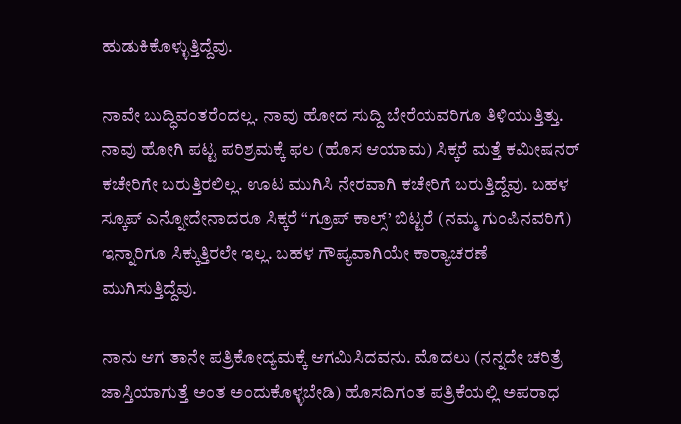ಹುಡುಕಿಕೊಳ್ಳುತ್ತಿದ್ದೆವು.

ನಾವೇ ಬುದ್ಧಿವಂತರೆಂದಲ್ಲ. ನಾವು ಹೋದ ಸುದ್ದಿ ಬೇರೆಯವರಿಗೂ ತಿಳಿಯುತ್ತಿತ್ತು. ನಾವು ಹೋಗಿ ಪಟ್ಟ ಪರಿಶ್ರಮಕ್ಕೆ ಫಲ (ಹೊಸ ಆಯಾಮ) ಸಿಕ್ಕರೆ ಮತ್ತೆ ಕಮೀಷನರ್ ಕಚೇರಿಗೇ ಬರುತ್ತಿರಲಿಲ್ಲ. ಊಟ ಮುಗಿಸಿ ನೇರವಾಗಿ ಕಚೇರಿಗೆ ಬರುತ್ತಿದ್ದೆವು. ಬಹಳ ಸ್ಕೂಪ್ ಎನ್ನೋದೇನಾದರೂ ಸಿಕ್ಕರೆ “ಗ್ರೂಪ್ ಕಾಲ್ಸ್’ ಬಿಟ್ಟರೆ (ನಮ್ಮ ಗುಂಪಿನವರಿಗೆ) ಇನ್ನಾರಿಗೂ ಸಿಕ್ಕುತ್ತಿರಲೇ ಇಲ್ಲ. ಬಹಳ ಗೌಪ್ಯವಾಗಿಯೇ ಕಾರ್‍ಯಾಚರಣೆ ಮುಗಿಸುತ್ತಿದ್ದೆವು.

ನಾನು ಆಗ ತಾನೇ ಪತ್ರಿಕೋದ್ಯಮಕ್ಕೆ ಆಗಮಿಸಿದವನು. ಮೊದಲು (ನನ್ನದೇ ಚರಿತ್ರೆ ಜಾಸ್ತಿಯಾಗುತ್ತೆ ಅಂತ ಅಂದುಕೊಳ್ಳಬೇಡಿ) ಹೊಸದಿಗಂತ ಪತ್ರಿಕೆಯಲ್ಲಿ ಅಪರಾಧ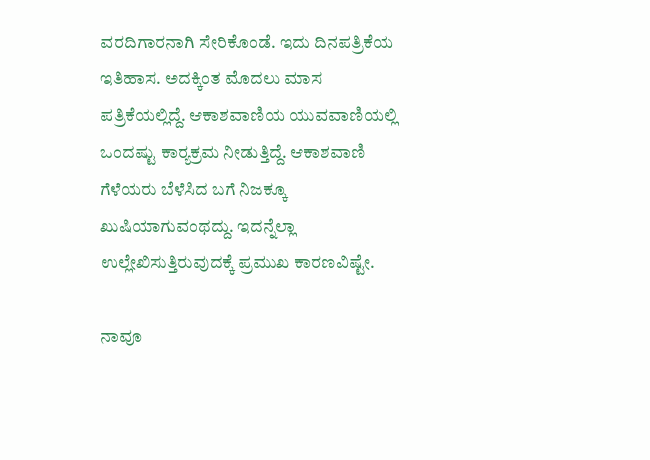ವರದಿಗಾರನಾಗಿ ಸೇರಿಕೊಂಡೆ. ಇದು ದಿನಪತ್ರಿಕೆಯ ಇತಿಹಾಸ. ಅದಕ್ಕಿಂತ ಮೊದಲು ಮಾಸ ಪತ್ರಿಕೆಯಲ್ಲಿದ್ದೆ. ಆಕಾಶವಾಣಿಯ ಯುವವಾಣಿಯಲ್ಲಿ ಒಂದಷ್ಟು ಕಾರ್‍ಯಕ್ರಮ ನೀಡುತ್ತಿದ್ದೆ. ಆಕಾಶವಾಣಿ ಗೆಳೆಯರು ಬೆಳೆಸಿದ ಬಗೆ ನಿಜಕ್ಕೂ ಖುಷಿಯಾಗುವಂಥದ್ದು. ಇದನ್ನೆಲ್ಲಾ ಉಲ್ಲೇಖಿಸುತ್ತಿರುವುದಕ್ಕೆ ಪ್ರಮುಖ ಕಾರಣವಿಷ್ಟೇ.

ನಾವೂ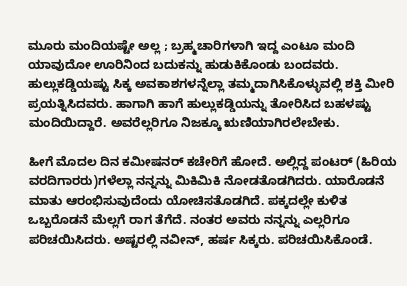ಮೂರು ಮಂದಿಯಷ್ಟೇ ಅಲ್ಲ ; ಬ್ರಹ್ಮಚಾರಿಗಳಾಗಿ ಇದ್ದ ಎಂಟೂ ಮಂದಿ ಯಾವುದೋ ಊರಿನಿಂದ ಬದುಕನ್ನು ಹುಡುಕಿಕೊಂಡು ಬಂದವರು. ಹುಲ್ಲುಕಡ್ಡಿಯಷ್ಟು ಸಿಕ್ಕ ಅವಕಾಶಗಳನ್ನೆಲ್ಲಾ ತಮ್ಮದಾಗಿಸಿಕೊಳ್ಳುವಲ್ಲಿ ಶಕ್ತಿ ಮೀರಿ ಪ್ರಯತ್ನಿಸಿದವರು. ಹಾಗಾಗಿ ಹಾಗೆ ಹುಲ್ಲುಕಡ್ಡಿಯನ್ನು ತೋರಿಸಿದ ಬಹಳಷ್ಟು ಮಂದಿಯಿದ್ದಾರೆ. ಅವರೆಲ್ಲರಿಗೂ ನಿಜಕ್ಕೂ ಋಣಿಯಾಗಿರಲೇಬೇಕು.

ಹೀಗೆ ಮೊದಲ ದಿನ ಕಮೀಷನರ್ ಕಚೇರಿಗೆ ಹೋದೆ. ಅಲ್ಲಿದ್ದ ಪಂಟರ್ (ಹಿರಿಯ ವರದಿಗಾರರು)ಗಳೆಲ್ಲಾ ನನ್ನನ್ನು ಮಿಕಿಮಿಕಿ ನೋಡತೊಡಗಿದರು. ಯಾರೊಡನೆ ಮಾತು ಆರಂಭಿಸುವುದೆಂದು ಯೋಚಿಸತೊಡಗಿದೆ. ಪಕ್ಕದಲ್ಲೇ ಕುಳಿತ ಒಬ್ಬರೊಡನೆ ಮೆಲ್ಲಗೆ ರಾಗ ತೆಗೆದೆ. ನಂತರ ಅವರು ನನ್ನನ್ನು ಎಲ್ಲರಿಗೂ ಪರಿಚಯಿಸಿದರು. ಅಷ್ಟರಲ್ಲಿ ನವೀನ್, ಹರ್ಷ ಸಿಕ್ಕರು. ಪರಿಚಯಿಸಿಕೊಂಡೆ.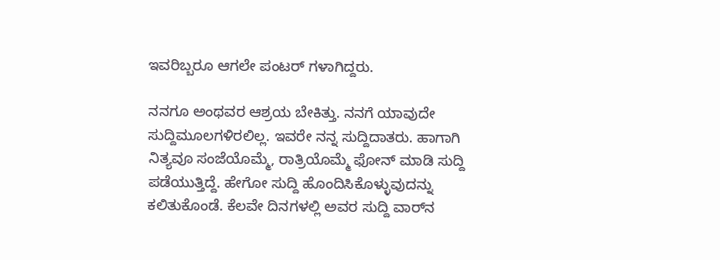ಇವರಿಬ್ಬರೂ ಆಗಲೇ ಪಂಟರ್ ಗಳಾಗಿದ್ದರು.

ನನಗೂ ಅಂಥವರ ಆಶ್ರಯ ಬೇಕಿತ್ತು. ನನಗೆ ಯಾವುದೇ ಸುದ್ದಿಮೂಲಗಳಿರಲಿಲ್ಲ. ಇವರೇ ನನ್ನ ಸುದ್ದಿದಾತರು. ಹಾಗಾಗಿ ನಿತ್ಯವೂ ಸಂಜೆಯೊಮ್ಮೆ, ರಾತ್ರಿಯೊಮ್ಮೆ ಫೋನ್ ಮಾಡಿ ಸುದ್ದಿ ಪಡೆಯುತ್ತಿದ್ದೆ. ಹೇಗೋ ಸುದ್ದಿ ಹೊಂದಿಸಿಕೊಳ್ಳುವುದನ್ನು ಕಲಿತುಕೊಂಡೆ. ಕೆಲವೇ ದಿನಗಳಲ್ಲಿ ಅವರ ಸುದ್ದಿ ವಾರ್‌ನ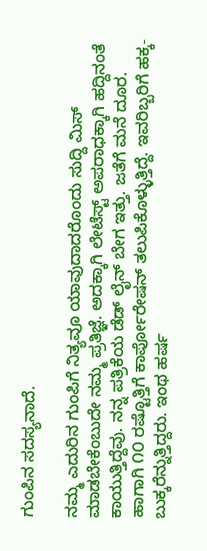ಗುಂಪಿನ ಸದಸ್ಯನಾದೆ.

ನಮ್ಮ ಎದುರಿನ ಗುಂಪಿಗೆ ನಿತ್ಯವೂ ಯಾವುದಾದರೊಂದು ಸುದ್ದಿ ಮಿಸ್ ಮಾಡಬೇಕೆಂಬುದೇ ನಮ್ಮ ಪ್ರತಿಜ್ಞೆ. ಅದಕ್ಕಾಗಿ ಲೇಟೆಸ್ಟ್ ಅಪರಾಧಕ್ಕಾಗಿ ಹದ್ದಿನಂತೆ ಕಾಯುತ್ತಿದ್ದೆವು. ನನ್ನ ಪತ್ರಿಕೆಯ ಡೆಡ್ ಲೈನ್ ಬೇಗ ಇತ್ತು. ಜತೆಗೆ ಮನೆ ದೂರ. ಹಾಗಾಗಿ ೧೦ ರಷ್ಟೊತ್ತಿಗೆ ಕಾರ್ಪೋರೇಷನ್ ತಲುಪಿಕೊಳ್ಳುತ್ತಿದ್ದೆ. ಇವರಿಬ್ಬರಿಗೆ ಹಕ್ಕ-ಬುಕ್ಕರೆನ್ನುತ್ತಿದ್ದರು. ಇಂಥ ಹರ್ಷ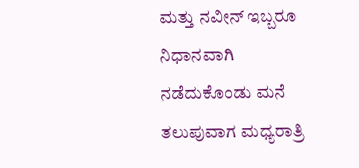ಮತ್ತು ನವೀನ್ ಇಬ್ಬರೂ ನಿಧಾನವಾಗಿ ನಡೆದುಕೊಂಡು ಮನೆ ತಲುಪುವಾಗ ಮಧ್ಯರಾತ್ರಿ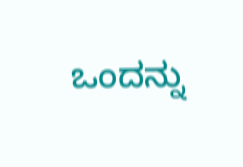ಒಂದನ್ನು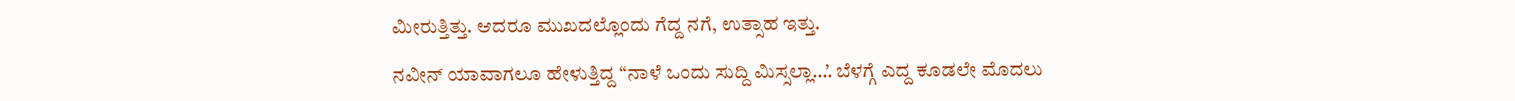ಮೀರುತ್ತಿತ್ತು. ಆದರೂ ಮುಖದಲ್ಲೊಂದು ಗೆದ್ದ ನಗೆ, ಉತ್ಸಾಹ ಇತ್ತು.

ನವೀನ್ ಯಾವಾಗಲೂ ಹೇಳುತ್ತಿದ್ದ “ನಾಳೆ ಒಂದು ಸುದ್ದಿ ಮಿಸ್ಸಲ್ಲಾ…’. ಬೆಳಗ್ಗೆ ಎದ್ದ ಕೂಡಲೇ ಮೊದಲು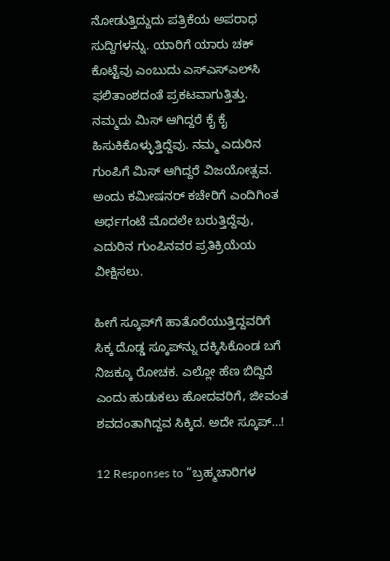ನೋಡುತ್ತಿದ್ದುದು ಪತ್ರಿಕೆಯ ಅಪರಾಧ ಸುದ್ದಿಗಳನ್ನು. ಯಾರಿಗೆ ಯಾರು ಚಕ್ ಕೊಟ್ಟೆವು ಎಂಬುದು ಎಸ್‌ಎಸ್‌ಎಲ್‌ಸಿ ಫಲಿತಾಂಶದಂತೆ ಪ್ರಕಟವಾಗುತ್ತಿತ್ತು. ನಮ್ಮದು ಮಿಸ್ ಆಗಿದ್ದರೆ ಕೈ ಕೈ ಹಿಸುಕಿಕೊಳ್ಳುತ್ತಿದ್ದೆವು. ನಮ್ಮ ಎದುರಿನ ಗುಂಪಿಗೆ ಮಿಸ್ ಆಗಿದ್ದರೆ ವಿಜಯೋತ್ಸವ. ಅಂದು ಕಮೀಷನರ್ ಕಚೇರಿಗೆ ಎಂದಿಗಿಂತ ಅರ್ಧಗಂಟೆ ಮೊದಲೇ ಬರುತ್ತಿದ್ದೆವು, ಎದುರಿನ ಗುಂಪಿನವರ ಪ್ರತಿಕ್ರಿಯೆಯ ವೀಕ್ಷಿಸಲು.

ಹೀಗೆ ಸ್ಕೂಪ್‌ಗೆ ಹಾತೊರೆಯುತ್ತಿದ್ದವರಿಗೆ ಸಿಕ್ಕ ದೊಡ್ಡ ಸ್ಕೂಪ್‌ನ್ನು ದಕ್ಕಿಸಿಕೊಂಡ ಬಗೆ ನಿಜಕ್ಕೂ ರೋಚಕ. ಎಲ್ಲೋ ಹೆಣ ಬಿದ್ದಿದೆ ಎಂದು ಹುಡುಕಲು ಹೋದವರಿಗೆ, ಜೀವಂತ ಶವದಂತಾಗಿದ್ದವ ಸಿಕ್ಕಿದ. ಅದೇ ಸ್ಕೂಪ್…!

12 Responses to “ಬ್ರಹ್ಮಚಾರಿಗಳ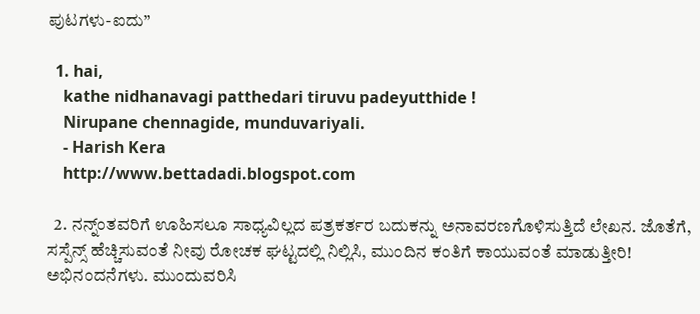ಪುಟಗಳು-ಐದು”

  1. hai,
    kathe nidhanavagi patthedari tiruvu padeyutthide !
    Nirupane chennagide, munduvariyali.
    - Harish Kera
    http://www.bettadadi.blogspot.com

  2. ನನ್ನ್ಂತವರಿಗೆ ಊಹಿಸಲೂ ಸಾಧ್ಯವಿಲ್ಲದ ಪತ್ರಕರ್ತರ ಬದುಕನ್ನು ಅನಾವರಣಗೊಳಿಸುತ್ತಿದೆ ಲೇಖನ. ಜೊತೆಗೆ, ಸಸ್ಪೆನ್ಸ್ ಹೆಚ್ಚಿಸುವಂತೆ ನೀವು ರೋಚಕ ಘಟ್ಟದಲ್ಲಿ ನಿಲ್ಲಿಸಿ, ಮುಂದಿನ ಕಂತಿಗೆ ಕಾಯುವಂತೆ ಮಾಡುತ್ತೀರಿ! ಅಭಿನಂದನೆಗಳು. ಮುಂದುವರಿಸಿ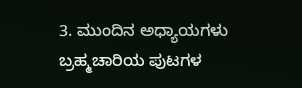3. ಮುಂದಿನ ಅಧ್ಯಾಯಗಳು ಬ್ರಹ್ಮಚಾರಿಯ ಪುಟಗಳ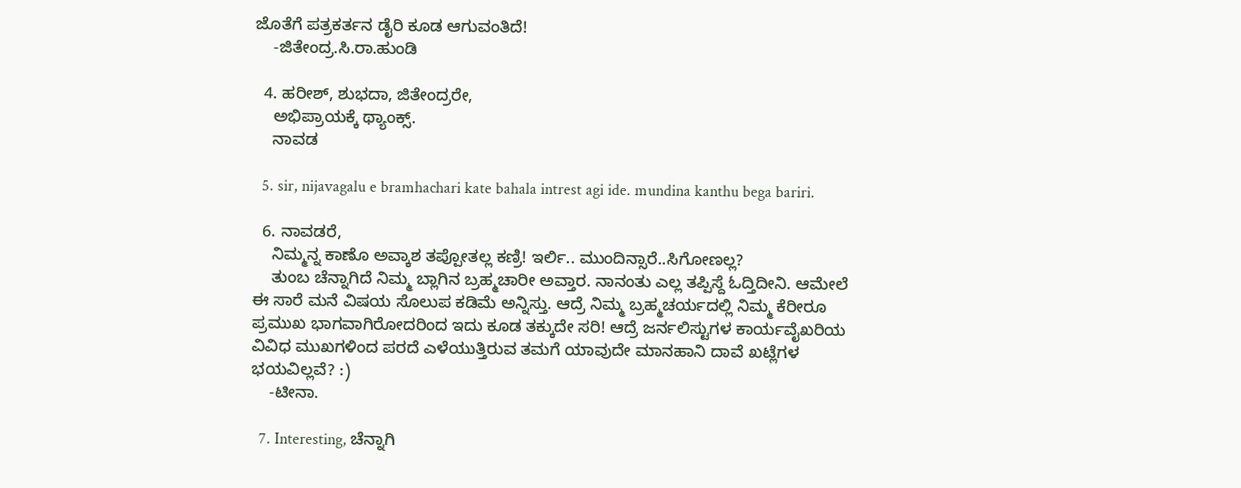ಜೊತೆಗೆ ಪತ್ರಕರ್ತನ ಡೈರಿ ಕೂಡ ಆಗುವಂತಿದೆ!
    -ಜಿತೇಂದ್ರ.ಸಿ.ರಾ.ಹುಂಡಿ

  4. ಹರೀಶ್, ಶುಭದಾ, ಜಿತೇಂದ್ರರೇ,
    ಅಭಿಪ್ರಾಯಕ್ಕೆ ಥ್ಯಾಂಕ್ಸ್.
    ನಾವಡ

  5. sir, nijavagalu e bramhachari kate bahala intrest agi ide. mundina kanthu bega bariri.

  6. ನಾವಡರೆ,
    ನಿಮ್ಮನ್ನ ಕಾಣೊ ಅವ್ಕಾಶ ತಪ್ಪೋತಲ್ಲ ಕಣ್ರಿ! ಇರ್ಲಿ.. ಮುಂದಿನ್ಸಾರೆ..ಸಿಗೋಣಲ್ಲ?
    ತುಂಬ ಚೆನ್ನಾಗಿದೆ ನಿಮ್ಮ ಬ್ಲಾಗಿನ ಬ್ರಹ್ಮಚಾರೀ ಅವ್ತಾರ. ನಾನಂತು ಎಲ್ಲ ತಪ್ಪಿಸ್ದೆ ಓದ್ತಿದೀನಿ. ಆಮೇಲೆ ಈ ಸಾರೆ ಮನೆ ವಿಷಯ ಸೊಲುಪ ಕಡಿಮೆ ಅನ್ನಿಸ್ತು. ಆದ್ರೆ ನಿಮ್ಮ ಬ್ರಹ್ಮಚರ್ಯದಲ್ಲಿ ನಿಮ್ಮ ಕೆರೀರೂ ಪ್ರಮುಖ ಭಾಗವಾಗಿರೋದರಿಂದ ಇದು ಕೂಡ ತಕ್ಕುದೇ ಸರಿ! ಆದ್ರೆ ಜರ್ನಲಿಸ್ಟುಗಳ ಕಾರ್ಯವೈಖರಿಯ ವಿವಿಧ ಮುಖಗಳಿಂದ ಪರದೆ ಎಳೆಯುತ್ತಿರುವ ತಮಗೆ ಯಾವುದೇ ಮಾನಹಾನಿ ದಾವೆ ಖಟ್ಲೆಗಳ ಭಯವಿಲ್ಲವೆ? :)
    -ಟೀನಾ.

  7. Interesting, ಚೆನ್ನಾಗಿ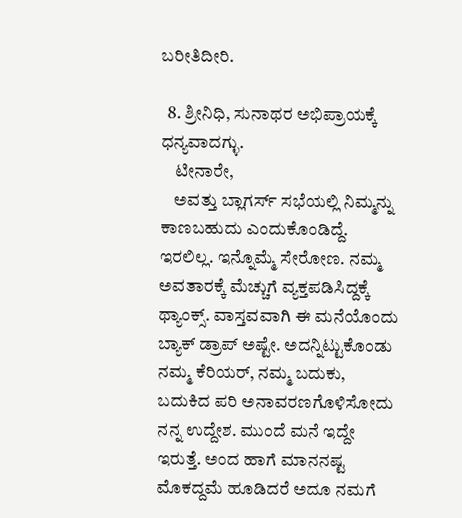ಬರೀತಿದೀರಿ.

  8. ಶ್ರೀನಿಧಿ, ಸುನಾಥರ ಅಭಿಪ್ರಾಯಕ್ಕೆ ಧನ್ಯವಾದಗ್ಳು.
    ಟೀನಾರೇ,
    ಅವತ್ತು ಬ್ಲಾಗರ್ಸ್ ಸಭೆಯಲ್ಲಿ ನಿಮ್ಮನ್ನು ಕಾಣಬಹುದು ಎಂದುಕೊಂಡಿದ್ದೆ. ಇರಲಿಲ್ಲ. ಇನ್ನೊಮ್ಮೆ ಸೇರೋಣ. ನಮ್ಮ ಅವತಾರಕ್ಕೆ ಮೆಚ್ಚುಗೆ ವ್ಯಕ್ತಪಡಿಸಿದ್ದಕ್ಕೆ ಥ್ಯಾಂಕ್ಸ್. ವಾಸ್ತವವಾಗಿ ಈ ಮನೆಯೊಂದು ಬ್ಯಾಕ್ ಡ್ರಾಪ್ ಅಷ್ಟೇ. ಅದನ್ನಿಟ್ಟುಕೊಂಡು ನಮ್ಮ ಕೆರಿಯರ್, ನಮ್ಮ ಬದುಕು, ಬದುಕಿದ ಪರಿ ಅನಾವರಣಗೊಳಿಸೋದು ನನ್ನ ಉದ್ದೇಶ. ಮುಂದೆ ಮನೆ ಇದ್ದೇ ಇರುತ್ತೆ. ಅಂದ ಹಾಗೆ ಮಾನನಷ್ಟ ಮೊಕದ್ದಮೆ ಹೂಡಿದರೆ ಅದೂ ನಮಗೆ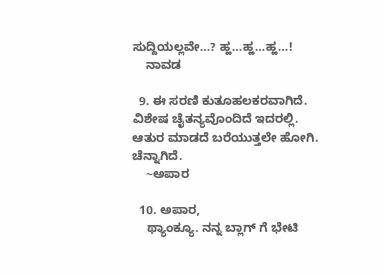ಸುದ್ದಿಯಲ್ಲವೇ…? ಹ್ಹ…ಹ್ಹ…ಹ್ಹ…!
    ನಾವಡ

  9. ಈ ಸರಣಿ ಕುತೂಹಲಕರವಾಗಿದೆ. ವಿಶೇಷ ಚೈತನ್ಯವೊಂದಿದೆ ಇದರಲ್ಲಿ. ಆತುರ ಮಾಡದೆ ಬರೆಯುತ್ತಲೇ ಹೋಗಿ. ಚೆನ್ನಾಗಿದೆ.
    ~ಅಪಾರ

  10. ಅಪಾರ,
    ಥ್ಯಾಂಕ್ಯೂ. ನನ್ನ ಬ್ಲಾಗ್ ಗೆ ಭೇಟಿ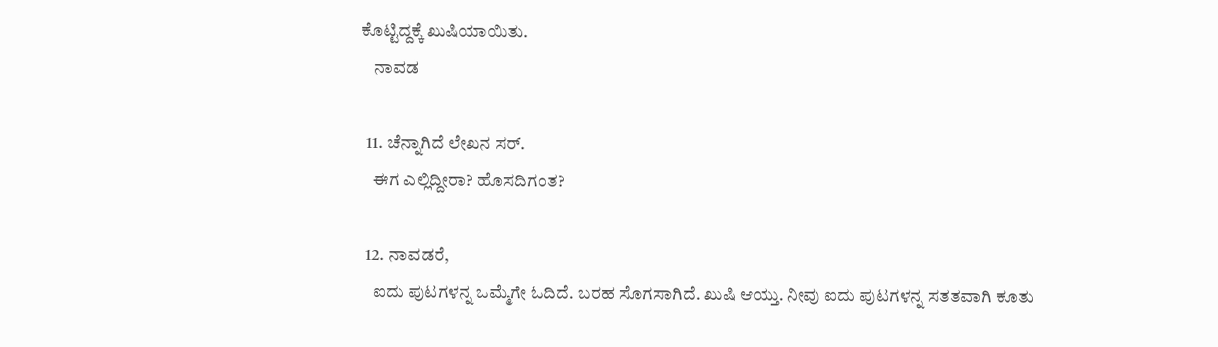ಕೊಟ್ಟಿದ್ದಕ್ಕೆ ಖುಷಿಯಾಯಿತು.
    ನಾವಡ

  11. ಚೆನ್ನಾಗಿದೆ ಲೇಖನ ಸರ್.
    ಈಗ ಎಲ್ಲಿದ್ದೀರಾ? ಹೊಸದಿಗಂತ?

  12. ನಾವಡರೆ,
    ಐದು ಪುಟಗಳನ್ನ ಒಮ್ಮೆಗೇ ಓದಿದೆ. ಬರಹ ಸೊಗಸಾಗಿದೆ. ಖುಷಿ ಆಯ್ತು. ನೀವು ಐದು ಪುಟಗಳನ್ನ ಸತತವಾಗಿ ಕೂತು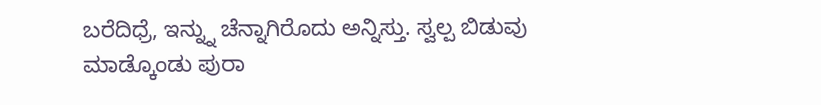ಬರೆದಿಧ್ರೆ, ಇನ್ನ್ನು ಚೆನ್ನಾಗಿರೊದು ಅನ್ನಿಸ್ತು. ಸ್ವಲ್ಪ ಬಿಡುವು ಮಾಡ್ಕೊಂಡು ಪುರಾ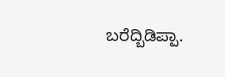ಬರೆದ್ಬಿಡಿಪ್ಪಾ.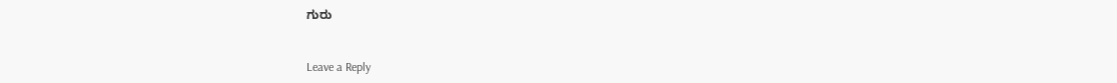ಗುರು


Leave a Reply